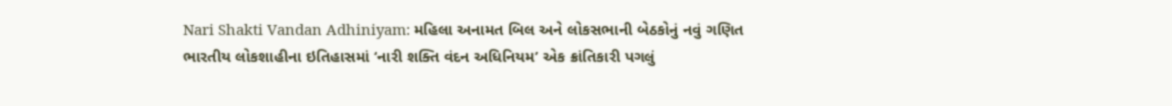Nari Shakti Vandan Adhiniyam: મહિલા અનામત બિલ અને લોકસભાની બેઠકોનું નવું ગણિત
ભારતીય લોકશાહીના ઇતિહાસમાં ‘નારી શક્તિ વંદન અધિનિયમ’ એક ક્રાંતિકારી પગલું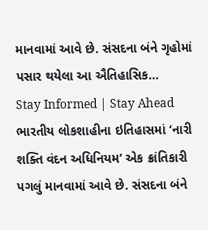માનવામાં આવે છે. સંસદના બંને ગૃહોમાં પસાર થયેલા આ ઐતિહાસિક…
Stay Informed | Stay Ahead
ભારતીય લોકશાહીના ઇતિહાસમાં ‘નારી શક્તિ વંદન અધિનિયમ’ એક ક્રાંતિકારી પગલું માનવામાં આવે છે. સંસદના બંને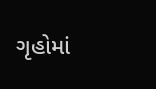ગૃહોમાં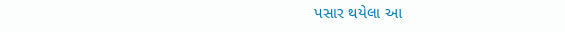પસાર થયેલા આ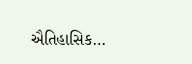ઐતિહાસિક…